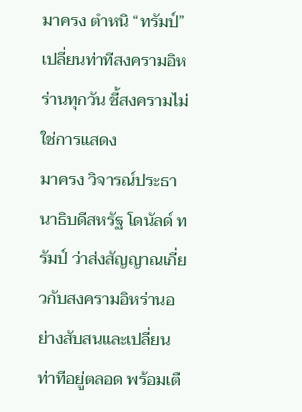มาครง ตำหนิ “ทรัมป์” เปลี่ยนท่าทีสงครามอิหร่านทุกวัน ชี้สงครามไม่ใช่การแสดง
มาครง วิจารณ์ประธานาธิบดีสหรัฐ โดนัลด์ ทรัมป์ ว่าส่งสัญญาณเกี่ยวกับสงครามอิหร่านอย่างสับสนและเปลี่ยนท่าทีอยู่ตลอด พร้อมเตื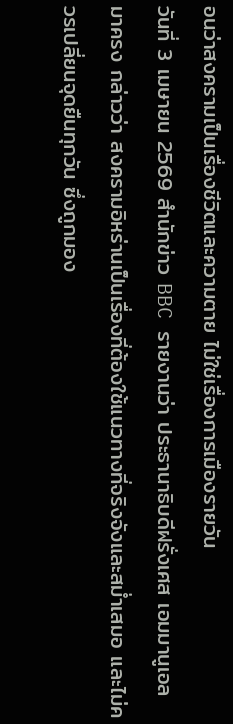อนว่าสงครามเป็นเรื่องชีวิตและความตาย ไม่ใช่เรื่องการเมืองรายวัน
วันที่ 3 เมษายน 2569 สำนักข่าว BBC รายงานว่า ประธานาธิบดีฝรั่งเศส เอมมานูเอล มาครง กล่าวว่า สงครามอิหร่านเป็นเรื่องที่ต้องใช้แนวทางที่จริงจังและสม่ำเสมอ และไม่ควรเปลี่ยนจุดยืนทุกวัน ซึ่งถูกมอง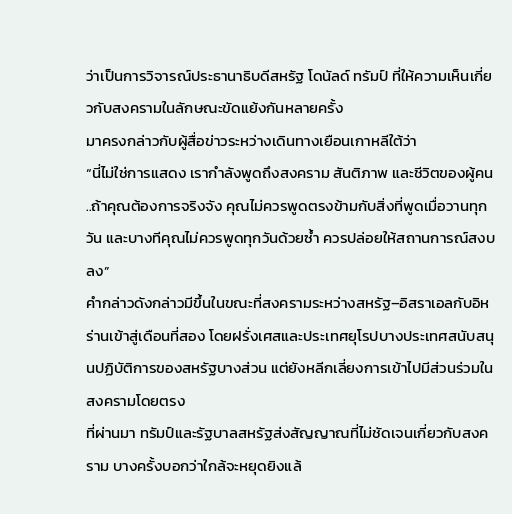ว่าเป็นการวิจารณ์ประธานาธิบดีสหรัฐ โดนัลด์ ทรัมป์ ที่ให้ความเห็นเกี่ยวกับสงครามในลักษณะขัดแย้งกันหลายครั้ง
มาครงกล่าวกับผู้สื่อข่าวระหว่างเดินทางเยือนเกาหลีใต้ว่า
“นี่ไม่ใช่การแสดง เรากำลังพูดถึงสงคราม สันติภาพ และชีวิตของผู้คน ..ถ้าคุณต้องการจริงจัง คุณไม่ควรพูดตรงข้ามกับสิ่งที่พูดเมื่อวานทุกวัน และบางทีคุณไม่ควรพูดทุกวันด้วยซ้ำ ควรปล่อยให้สถานการณ์สงบลง”
คำกล่าวดังกล่าวมีขึ้นในขณะที่สงครามระหว่างสหรัฐ–อิสราเอลกับอิหร่านเข้าสู่เดือนที่สอง โดยฝรั่งเศสและประเทศยุโรปบางประเทศสนับสนุนปฏิบัติการของสหรัฐบางส่วน แต่ยังหลีกเลี่ยงการเข้าไปมีส่วนร่วมในสงครามโดยตรง
ที่ผ่านมา ทรัมป์และรัฐบาลสหรัฐส่งสัญญาณที่ไม่ชัดเจนเกี่ยวกับสงคราม บางครั้งบอกว่าใกล้จะหยุดยิงแล้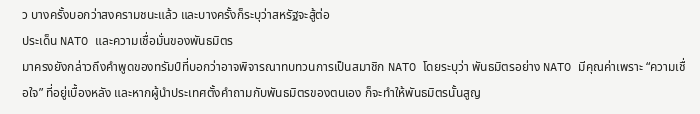ว บางครั้งบอกว่าสงครามชนะแล้ว และบางครั้งก็ระบุว่าสหรัฐจะสู้ต่อ
ประเด็น NATO และความเชื่อมั่นของพันธมิตร
มาครงยังกล่าวถึงคำพูดของทรัมป์ที่บอกว่าอาจพิจารณาทบทวนการเป็นสมาชิก NATO โดยระบุว่า พันธมิตรอย่าง NATO มีคุณค่าเพราะ “ความเชื่อใจ” ที่อยู่เบื้องหลัง และหากผู้นำประเทศตั้งคำถามกับพันธมิตรของตนเอง ก็จะทำให้พันธมิตรนั้นสูญ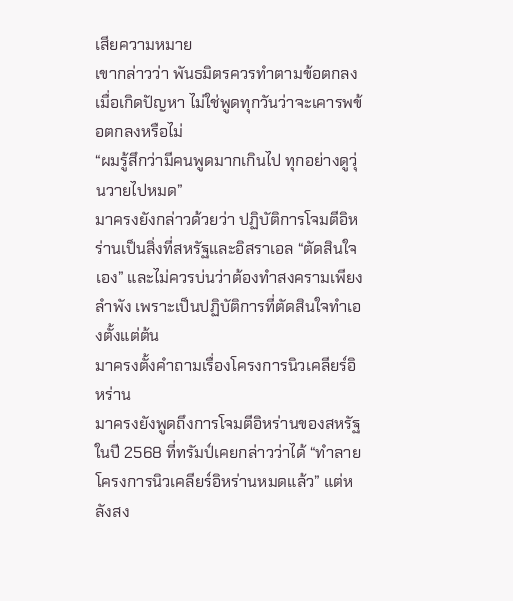เสียความหมาย
เขากล่าวว่า พันธมิตรควรทำตามข้อตกลงเมื่อเกิดปัญหา ไม่ใช่พูดทุกวันว่าจะเคารพข้อตกลงหรือไม่
“ผมรู้สึกว่ามีคนพูดมากเกินไป ทุกอย่างดูวุ่นวายไปหมด”
มาครงยังกล่าวด้วยว่า ปฏิบัติการโจมตีอิหร่านเป็นสิ่งที่สหรัฐและอิสราเอล “ตัดสินใจเอง” และไม่ควรบ่นว่าต้องทำสงครามเพียงลำพัง เพราะเป็นปฏิบัติการที่ตัดสินใจทำเองตั้งแต่ต้น
มาครงตั้งคำถามเรื่องโครงการนิวเคลียร์อิหร่าน
มาครงยังพูดถึงการโจมตีอิหร่านของสหรัฐในปี 2568 ที่ทรัมป์เคยกล่าวว่าได้ “ทำลายโครงการนิวเคลียร์อิหร่านหมดแล้ว” แต่หลังสง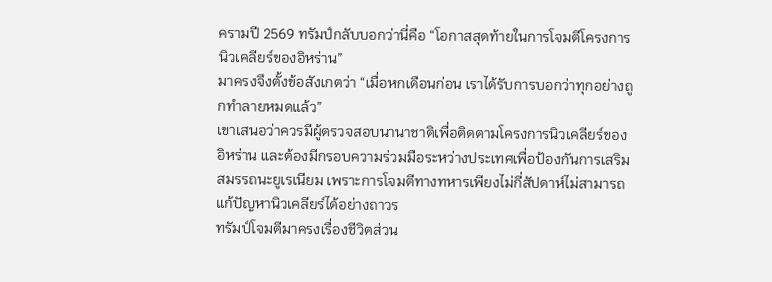ครามปี 2569 ทรัมป์กลับบอกว่านี่คือ “โอกาสสุดท้ายในการโจมตีโครงการนิวเคลียร์ของอิหร่าน”
มาครงจึงตั้งข้อสังเกตว่า “เมื่อหกเดือนก่อน เราได้รับการบอกว่าทุกอย่างถูกทำลายหมดแล้ว”
เขาเสนอว่าควรมีผู้ตรวจสอบนานาชาติเพื่อติดตามโครงการนิวเคลียร์ของอิหร่าน และต้องมีกรอบความร่วมมือระหว่างประเทศเพื่อป้องกันการเสริมสมรรถนะยูเรเนียม เพราะการโจมตีทางทหารเพียงไม่กี่สัปดาห์ไม่สามารถแก้ปัญหานิวเคลียร์ได้อย่างถาวร
ทรัมป์โจมตีมาครงเรื่องชีวิตส่วน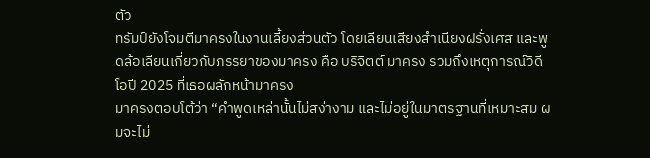ตัว
ทรัมป์ยังโจมตีมาครงในงานเลี้ยงส่วนตัว โดยเลียนเสียงสำเนียงฝรั่งเศส และพูดล้อเลียนเกี่ยวกับภรรยาของมาครง คือ บริจิตต์ มาครง รวมถึงเหตุการณ์วิดีโอปี 2025 ที่เธอผลักหน้ามาครง
มาครงตอบโต้ว่า “คำพูดเหล่านั้นไม่สง่างาม และไม่อยู่ในมาตรฐานที่เหมาะสม ผมจะไม่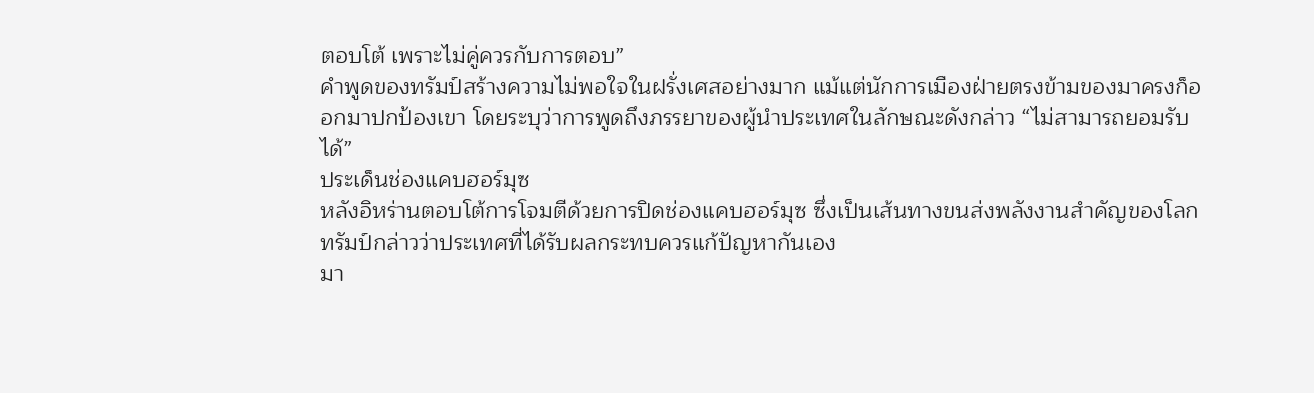ตอบโต้ เพราะไม่คู่ควรกับการตอบ”
คำพูดของทรัมป์สร้างความไม่พอใจในฝรั่งเศสอย่างมาก แม้แต่นักการเมืองฝ่ายตรงข้ามของมาครงก็ออกมาปกป้องเขา โดยระบุว่าการพูดถึงภรรยาของผู้นำประเทศในลักษณะดังกล่าว “ไม่สามารถยอมรับได้”
ประเด็นช่องแคบฮอร์มุซ
หลังอิหร่านตอบโต้การโจมตีด้วยการปิดช่องแคบฮอร์มุซ ซึ่งเป็นเส้นทางขนส่งพลังงานสำคัญของโลก ทรัมป์กล่าวว่าประเทศที่ได้รับผลกระทบควรแก้ปัญหากันเอง
มา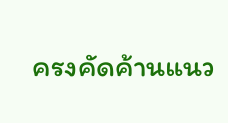ครงคัดค้านแนว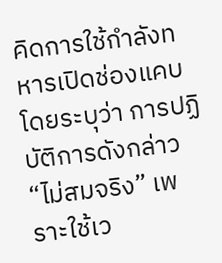คิดการใช้กำลังทหารเปิดช่องแคบ โดยระบุว่า การปฏิบัติการดังกล่าว “ไม่สมจริง” เพราะใช้เว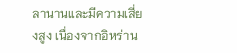ลานานและมีความเสี่ยงสูง เนื่องจากอิหร่าน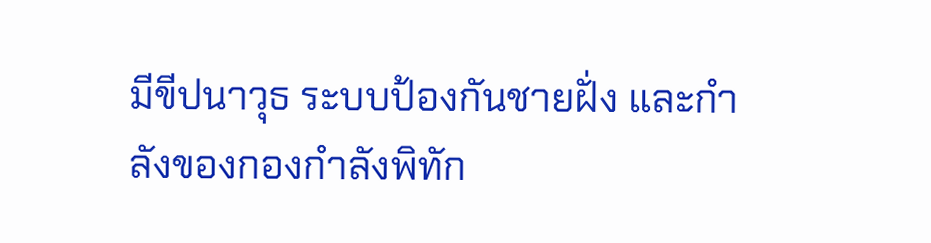มีขีปนาวุธ ระบบป้องกันชายฝั่ง และกำลังของกองกำลังพิทัก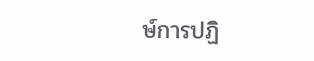ษ์การปฏิ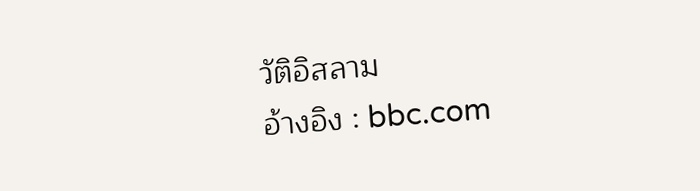วัติอิสลาม
อ้างอิง : bbc.com